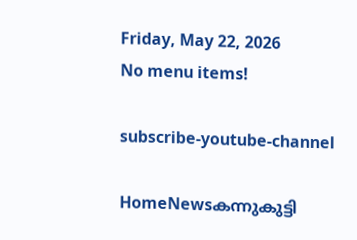Friday, May 22, 2026
No menu items!

subscribe-youtube-channel

HomeNewsകന്നുകുട്ടി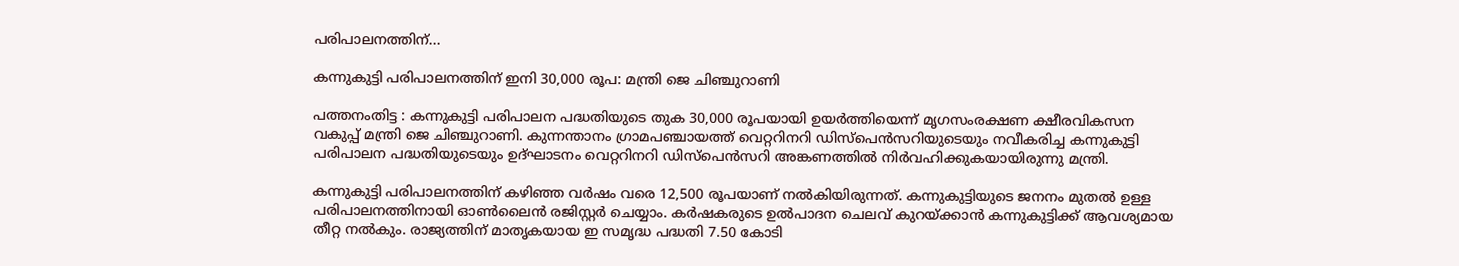പരിപാലനത്തിന്...

കന്നുകുട്ടി പരിപാലനത്തിന് ഇനി 30,000 രൂപ: മന്ത്രി ജെ ചിഞ്ചുറാണി

പത്തനംതിട്ട : കന്നുകുട്ടി പരിപാലന പദ്ധതിയുടെ തുക 30,000 രൂപയായി ഉയര്‍ത്തിയെന്ന് മൃഗസംരക്ഷണ ക്ഷീരവികസന വകുപ്പ് മന്ത്രി ജെ ചിഞ്ചുറാണി. കുന്നന്താനം ഗ്രാമപഞ്ചായത്ത് വെറ്ററിനറി ഡിസ്പെന്‍സറിയുടെയും നവീകരിച്ച കന്നുകുട്ടി പരിപാലന പദ്ധതിയുടെയും ഉദ്ഘാടനം വെറ്ററിനറി ഡിസ്പെന്‍സറി അങ്കണത്തില്‍ നിര്‍വഹിക്കുകയായിരുന്നു മന്ത്രി.

കന്നുകുട്ടി പരിപാലനത്തിന് കഴിഞ്ഞ വര്‍ഷം വരെ 12,500 രൂപയാണ് നല്‍കിയിരുന്നത്. കന്നുകുട്ടിയുടെ ജനനം മുതല്‍ ഉള്ള പരിപാലനത്തിനായി ഓണ്‍ലൈന്‍ രജിസ്റ്റര്‍ ചെയ്യാം. കര്‍ഷകരുടെ ഉല്‍പാദന ചെലവ് കുറയ്ക്കാന്‍ കന്നുകുട്ടിക്ക് ആവശ്യമായ തീറ്റ നല്‍കും. രാജ്യത്തിന് മാതൃകയായ ഇ സമൃദ്ധ പദ്ധതി 7.50 കോടി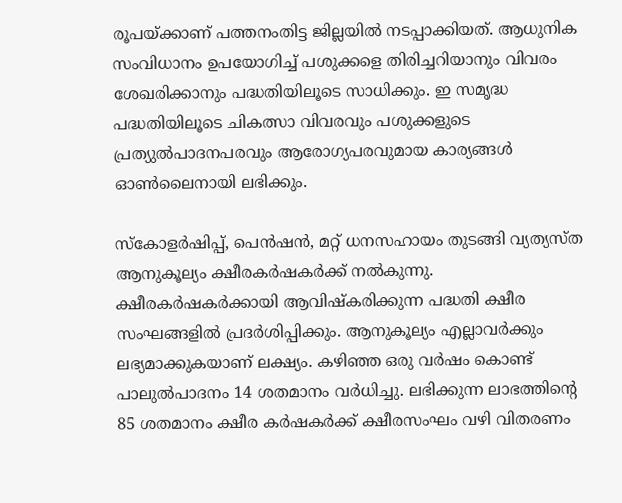രൂപയ്ക്കാണ് പത്തനംതിട്ട ജില്ലയില്‍ നടപ്പാക്കിയത്. ആധുനിക സംവിധാനം ഉപയോഗിച്ച് പശുക്കളെ തിരിച്ചറിയാനും വിവരം ശേഖരിക്കാനും പദ്ധതിയിലൂടെ സാധിക്കും. ഇ സമൃദ്ധ പദ്ധതിയിലൂടെ ചികത്സാ വിവരവും പശുക്കളുടെ പ്രത്യുല്‍പാദനപരവും ആരോഗ്യപരവുമായ കാര്യങ്ങള്‍ ഓണ്‍ലൈനായി ലഭിക്കും.

സ്‌കോളര്‍ഷിപ്പ്, പെന്‍ഷന്‍, മറ്റ് ധനസഹായം തുടങ്ങി വ്യത്യസ്ത ആനുകൂല്യം ക്ഷീരകര്‍ഷകര്‍ക്ക് നല്‍കുന്നു. ക്ഷീരകര്‍ഷകര്‍ക്കായി ആവിഷ്‌കരിക്കുന്ന പദ്ധതി ക്ഷീര സംഘങ്ങളില്‍ പ്രദര്‍ശിപ്പിക്കും. ആനുകൂല്യം എല്ലാവര്‍ക്കും ലഭ്യമാക്കുകയാണ് ലക്ഷ്യം. കഴിഞ്ഞ ഒരു വര്‍ഷം കൊണ്ട് പാലുല്‍പാദനം 14 ശതമാനം വര്‍ധിച്ചു. ലഭിക്കുന്ന ലാഭത്തിന്റെ 85 ശതമാനം ക്ഷീര കര്‍ഷകര്‍ക്ക് ക്ഷീരസംഘം വഴി വിതരണം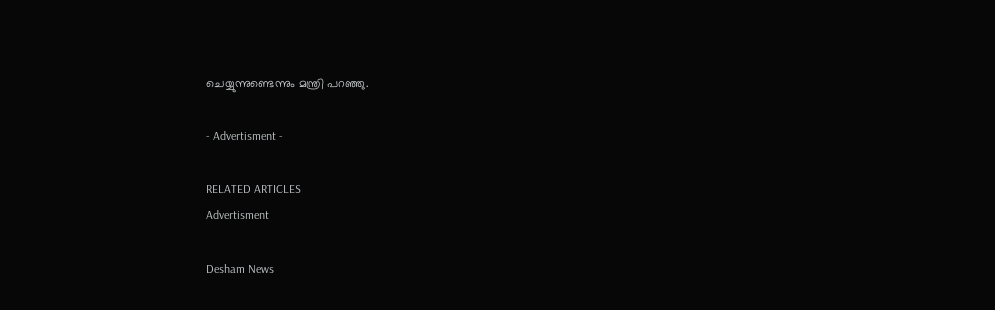ചെയ്യുന്നുണ്ടെന്നും മന്ത്രി പറഞ്ഞു.

- Advertisment -

RELATED ARTICLES
Advertisment

Desham News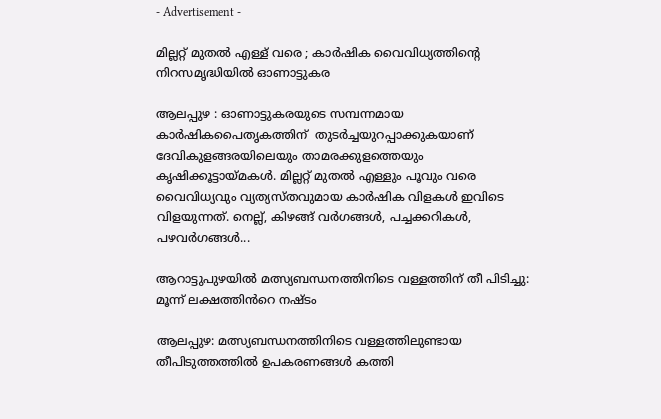- Advertisement -

മില്ലറ്റ് മുതല്‍ എള്ള് വരെ ; കാര്‍ഷിക വൈവിധ്യത്തിന്റെ നിറസമൃദ്ധിയില്‍ ഓണാട്ടുകര

ആലപ്പുഴ : ഓണാട്ടുകരയുടെ സമ്പന്നമായ കാര്‍ഷികപൈതൃകത്തിന്  തുടര്‍ച്ചയുറപ്പാക്കുകയാണ് ദേവികുളങ്ങരയിലെയും താമരക്കുളത്തെയും കൃഷിക്കൂട്ടായ്മകള്‍. മില്ലറ്റ് മുതല്‍ എള്ളും പൂവും വരെ വൈവിധ്യവും വ്യത്യസ്തവുമായ കാർഷിക വിളകൾ ഇവിടെ വിളയുന്നത്. നെല്ല്, കിഴങ്ങ് വർഗങ്ങൾ, പച്ചക്കറികൾ, പഴവർഗങ്ങൾ...

ആറാട്ടുപുഴയിൽ മത്സ്യബന്ധനത്തിനിടെ വള്ളത്തിന് തീ പിടിച്ചു: മൂന്ന് ലക്ഷത്തിൻറെ നഷ്ടം

ആലപ്പുഴ: മത്സ്യബന്ധനത്തിനിടെ വള്ളത്തിലുണ്ടായ തീപിടുത്തത്തിൽ ഉപകരണങ്ങൾ കത്തി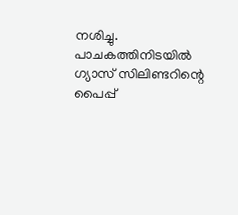നശിച്ചു. പാചകത്തിനിടയിൽ ഗ്യാസ് സിലിണ്ടറിന്റെ പൈപ്പ്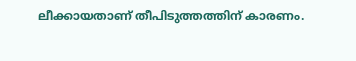ലീക്കായതാണ് തീപിടുത്തത്തിന് കാരണം.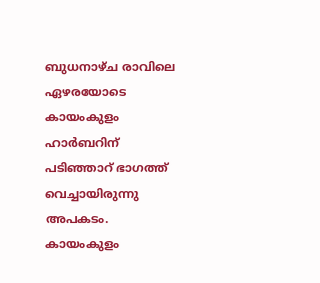ബുധനാഴ്ച രാവിലെ ഏഴരയോടെ കായംകുളം ഹാർബറിന് പടിഞ്ഞാറ് ഭാഗത്ത് വെച്ചായിരുന്നു അപകടം. കായംകുളം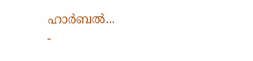ഹാർബൽ...
-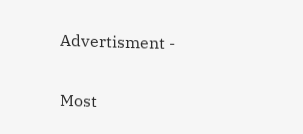Advertisment -

Most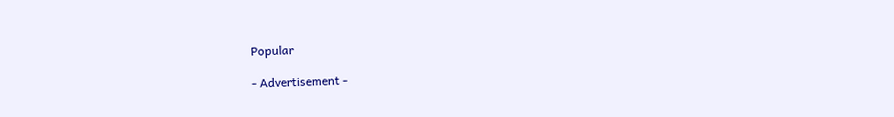Popular

- Advertisement -